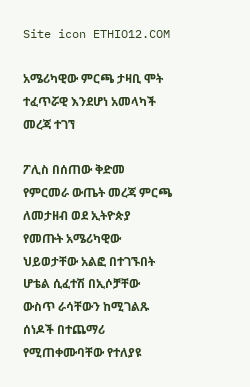Site icon ETHIO12.COM

አሜሪካዊው ምርጫ ታዛቢ ሞት ተፈጥሯዊ እንደሆነ አመላካች መረጃ ተገኘ

ፖሊስ በሰጠው ቅድመ የምርመራ ውጤት መረጃ ምርጫ ለመታዘብ ወደ ኢትዮጵያ የመጡት አሜሪካዊው ህይወታቸው አልፎ በተገኙበት ሆቴል ሲፈተሽ በኢሶቻቸው ውስጥ ራሳቸውን ከሚገልጹ ሰነዶች በተጨማሪ የሚጠቀሙባቸው የተለያዩ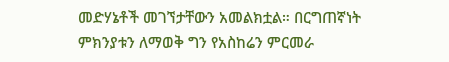መድሃኔቶች መገኘታቸውን አመልክቷል። በርግጠኛነት ምክንያቱን ለማወቅ ግን የአስከሬን ምርመራ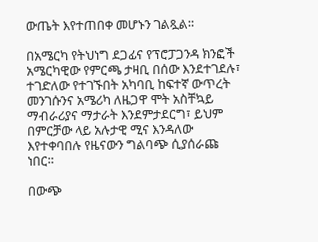ውጤት እየተጠበቀ መሆኑን ገልጿል።

በአሜርካ የትህነግ ደጋፊና የፕሮፓጋንዳ ክንፎች አሜርካዊው የምርጫ ታዛቢ በሰው እንደተገደሉ፣ ተገድለው የተገኙበት አካባቢ ከፍተኛ ውጥረት መንገሱንና አሜሪካ ለዜጋዋ ሞት አስቸኳይ ማብራሪያና ማታራት እንደምታደርግ፣ ይህም በምርቻው ላይ አሉታዊ ሚና እንዳለው እየተቀባበሉ የዜናውን ግልባጭ ሲያሰራጩ ነበር።

በውጭ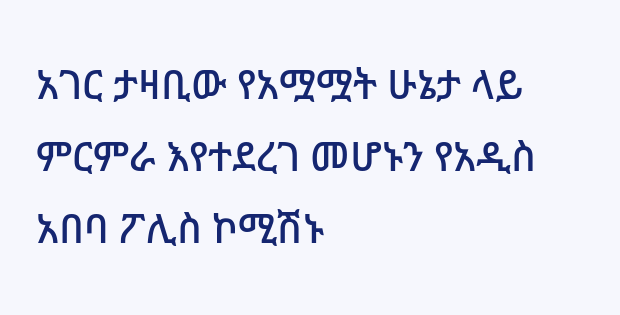አገር ታዛቢው የአሟሟት ሁኔታ ላይ ምርምራ እየተደረገ መሆኑን የአዲስ አበባ ፖሊስ ኮሚሽኑ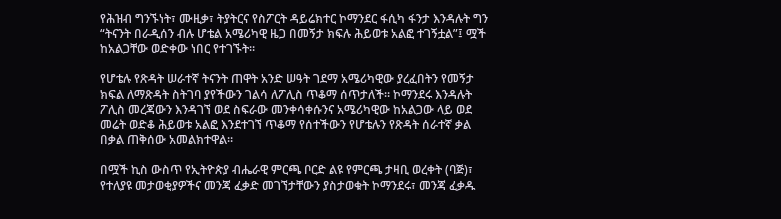የሕዝብ ግንኙነት፣ ሙዚቃ፣ ትያትርና የስፖርት ዳይሬክተር ኮማንደር ፋሲካ ፋንታ እንዳሉት ግን “ትናንት በራዲሰን ብሉ ሆቴል አሜሪካዊ ዜጋ በመኝታ ክፍሉ ሕይወቱ አልፎ ተገኝቷል”፤ ሟች ከአልጋቸው ወድቀው ነበር የተገኙት።

የሆቴሉ የጽዳት ሠራተኛ ትናንት ጠዋት አንድ ሠዓት ገደማ አሜሪካዊው ያረፈበትን የመኝታ ክፍል ለማጽዳት ስትገባ ያየችውን ገልሳ ለፖሊስ ጥቆማ ሰጥታለች። ኮማንደሩ እንዳሉት ፖሊስ መረጃውን እንዳገኘ ወደ ስፍራው መንቀሳቀሱንና አሜሪካዊው ከአልጋው ላይ ወደ መሬት ወድቆ ሕይወቱ አልፎ እንደተገኘ ጥቆማ የሰተችውን የሆቴሉን የጽዳት ሰራተኛ ቃል በቃል ጠቅሰው አመልክተዋል።

በሟች ኪስ ውስጥ የኢትዮጵያ ብሔራዊ ምርጫ ቦርድ ልዩ የምርጫ ታዛቢ ወረቀት (ባጅ)፣ የተለያዩ መታወቂያዎችና መንጃ ፈቃድ መገኘታቸውን ያስታወቁት ኮማንደሩ፣ መንጃ ፈቃዱ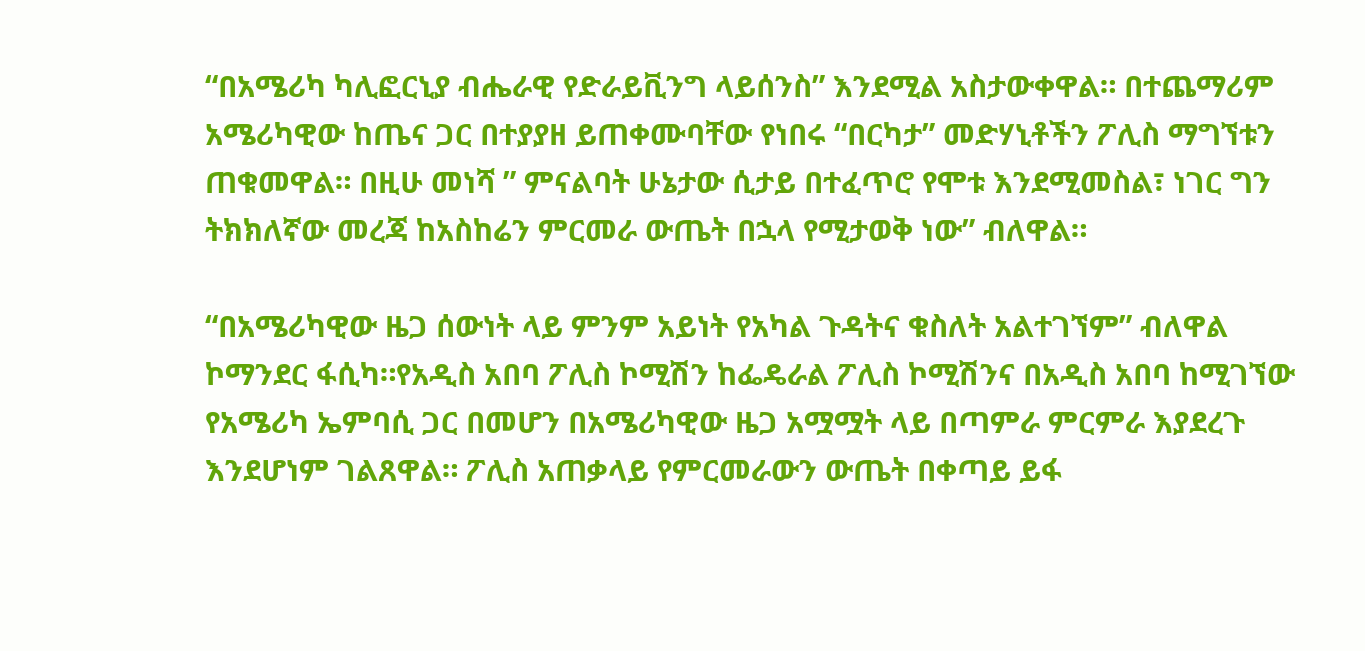“በአሜሪካ ካሊፎርኒያ ብሔራዊ የድራይቪንግ ላይሰንስ” እንደሚል አስታውቀዋል። በተጨማሪም አሜሪካዊው ከጤና ጋር በተያያዘ ይጠቀሙባቸው የነበሩ “በርካታ” መድሃኒቶችን ፖሊስ ማግኘቱን ጠቁመዋል። በዚሁ መነሻ ” ምናልባት ሁኔታው ሲታይ በተፈጥሮ የሞቱ እንደሚመስል፣ ነገር ግን ትክክለኛው መረጃ ከአስከሬን ምርመራ ውጤት በኋላ የሚታወቅ ነው” ብለዋል።

“በአሜሪካዊው ዜጋ ሰውነት ላይ ምንም አይነት የአካል ጉዳትና ቁስለት አልተገኘም” ብለዋል ኮማንደር ፋሲካ።የአዲስ አበባ ፖሊስ ኮሚሽን ከፌዴራል ፖሊስ ኮሚሽንና በአዲስ አበባ ከሚገኘው የአሜሪካ ኤምባሲ ጋር በመሆን በአሜሪካዊው ዜጋ አሟሟት ላይ በጣምራ ምርምራ እያደረጉ እንደሆነም ገልጸዋል። ፖሊስ አጠቃላይ የምርመራውን ውጤት በቀጣይ ይፋ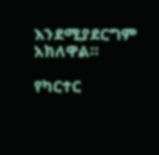እንደሚያደርግም አክለዋል።

የካርተር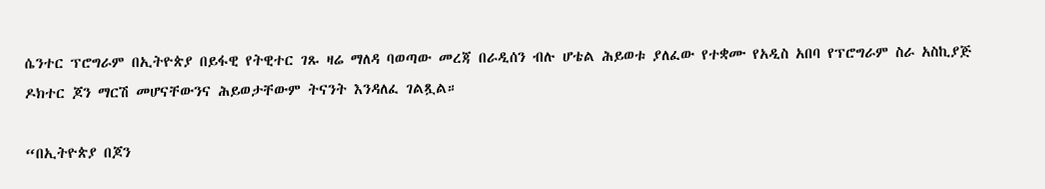ሴንተር ፕሮግራም በኢትዮጵያ በይፋዊ የትዊተር ገጹ ዛሬ ማለዳ ባወጣው መረጃ በራዲሰን ብሉ ሆቴል ሕይወቱ ያለፈው የተቋሙ የአዲስ አበባ የፕሮግራም ስራ አስኪያጅ ዶክተር ጆን ማርሽ መሆናቸውንና ሕይወታቸውም ትናንት እንዳለፈ ገልጿል።

“በኢትዮጵያ በጆን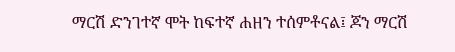ማርሽ ድንገተኛ ሞት ከፍተኛ ሐዘን ተሰምቶናል፤ ጆን ማርሽ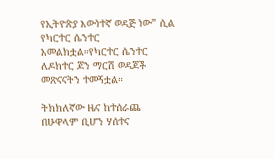የኢትዮጵያ እውነተኛ ወዳጅ ነው” ሲል የካርተር ሴንተር አመልክቷል።የካርተር ሴንተር ለዶክተር ጆን ማርሽ ወዳጆች መጽናናትን ተመኝቷል።

ትክክለኛው ዜና ከተሰራጨ በሁዋላም ቢሆን ሃሰተና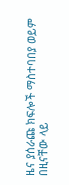ዜና ያሰራጩ ክፍሎች ማስተባበያ ወይም በዚናቸው ላይ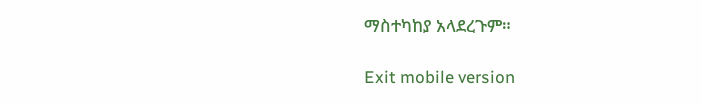ማስተካከያ አላደረጉም።

Exit mobile version